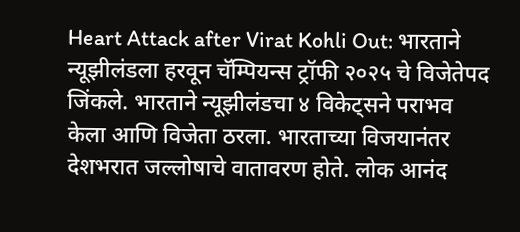Heart Attack after Virat Kohli Out: भारताने न्यूझीलंडला हरवून चॅम्पियन्स ट्रॉफी २०२५ चे विजेतेपद जिंकले. भारताने न्यूझीलंडचा ४ विकेट्सने पराभव केला आणि विजेता ठरला. भारताच्या विजयानंतर देशभरात जल्लोषाचे वातावरण होते. लोक आनंद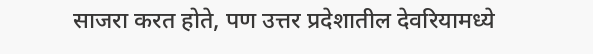साजरा करत होते, पण उत्तर प्रदेशातील देवरियामध्ये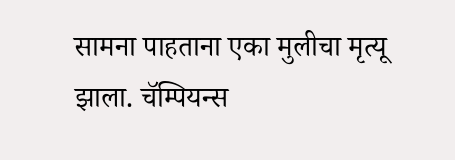सामना पाहताना एका मुलीचा मृत्यू झाला. चॅम्पियन्स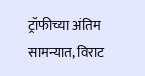ट्रॉफीच्या अंतिम सामन्यात, विराट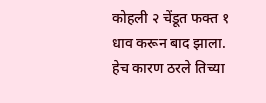कोहली २ चेंडूत फक्त १ धाव करून बाद झाला. हेच कारण ठरले तिच्या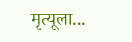मृत्यूला...